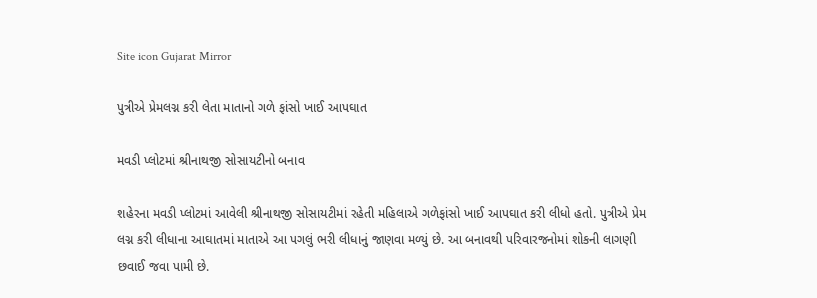Site icon Gujarat Mirror

પુત્રીએ પ્રેમલગ્ન કરી લેતા માતાનો ગળે ફાંસો ખાઈ આપઘાત

મવડી પ્લોટમાં શ્રીનાથજી સોસાયટીનો બનાવ

શહેરના મવડી પ્લોટમાં આવેલી શ્રીનાથજી સોસાયટીમાં રહેતી મહિલાએ ગળેફાંસો ખાઈ આપઘાત કરી લીધો હતો. પુત્રીએ પ્રેમ લગ્ન કરી લીધાના આઘાતમાં માતાએ આ પગલું ભરી લીધાનું જાણવા મળ્યું છે. આ બનાવથી પરિવારજનોમાં શોકની લાગણી છવાઈ જવા પામી છે.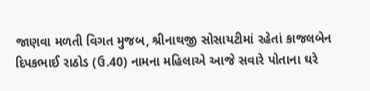જાણવા મળતી વિગત મુજબ, શ્રીનાથજી સોસાયટીમાં રહેતાં કાજલબેન દિપકભાઈ રાઠોડ (ઉ.40) નામના મહિલાએ આજે સવારે પોતાના ઘરે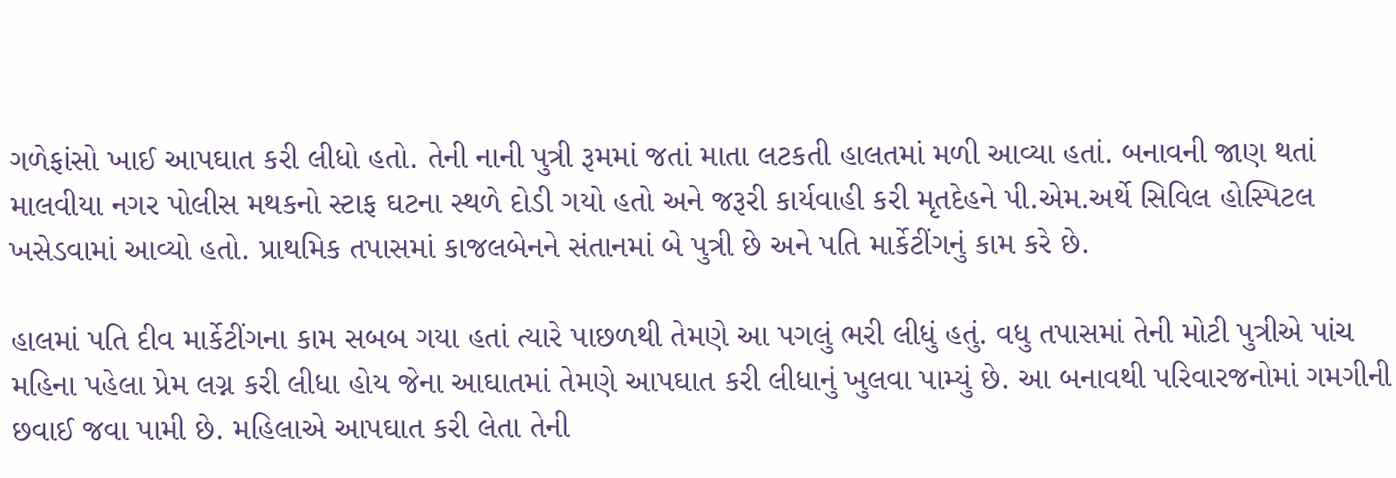ગળેફાંસો ખાઈ આપઘાત કરી લીધો હતો. તેની નાની પુત્રી રૂમમાં જતાં માતા લટકતી હાલતમાં મળી આવ્યા હતાં. બનાવની જાણ થતાં માલવીયા નગર પોલીસ મથકનો સ્ટાફ ઘટના સ્થળે દોડી ગયો હતો અને જરૂરી કાર્યવાહી કરી મૃતદેહને પી.એમ.અર્થે સિવિલ હોસ્પિટલ ખસેડવામાં આવ્યો હતો. પ્રાથમિક તપાસમાં કાજલબેનને સંતાનમાં બે પુત્રી છે અને પતિ માર્કેટીંગનું કામ કરે છે.

હાલમાં પતિ દીવ માર્કેટીંગના કામ સબબ ગયા હતાં ત્યારે પાછળથી તેમણે આ પગલું ભરી લીધું હતું. વધુ તપાસમાં તેની મોટી પુત્રીએ પાંચ મહિના પહેલા પ્રેમ લગ્ન કરી લીધા હોય જેના આઘાતમાં તેમણે આપઘાત કરી લીધાનું ખુલવા પામ્યું છે. આ બનાવથી પરિવારજનોમાં ગમગીની છવાઈ જવા પામી છે. મહિલાએ આપઘાત કરી લેતા તેની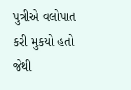પુત્રીએ વલોપાત કરી મુકયો હતો જેથી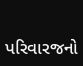પરિવારજનો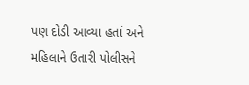પણ દોડી આવ્યા હતાં અને મહિલાને ઉતારી પોલીસને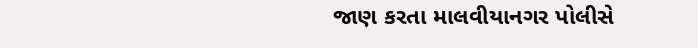જાણ કરતા માલવીયાનગર પોલીસે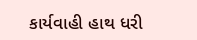કાર્યવાહી હાથ ધરી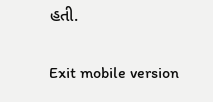હતી.

Exit mobile version